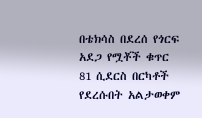በቴክሳስ በደረሰ የጎርፍ አደጋ የሟቾች ቁጥር 81 ሲደርስ በርካቶች የደረሱበት አልታወቀም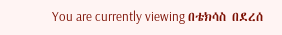You are currently viewing በቴክሳስ በደረሰ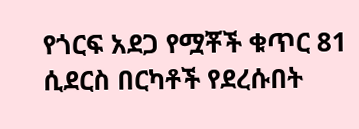የጎርፍ አደጋ የሟቾች ቁጥር 81 ሲደርስ በርካቶች የደረሱበት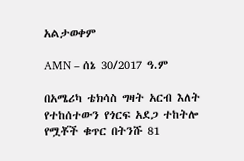አልታወቀም

AMN – ሰኔ 30/2017 ዓ.ም

በአሜሪካ ቴክሳስ ግዛት አርብ እለት የተከሰተውን የጎርፍ አደጋ ተከትሎ የሟቾች ቁጥር በትንሹ 81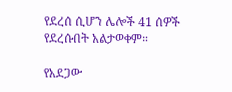የደረሰ ሲሆን ሌሎች 41 ሰዎች የደረሱበት አልታወቀም።

የአደጋው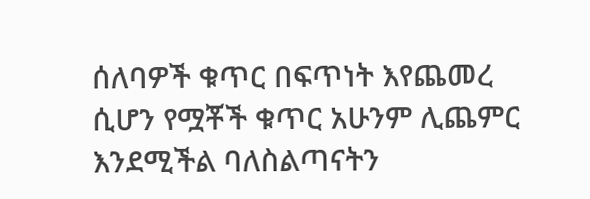ሰለባዎች ቁጥር በፍጥነት እየጨመረ ሲሆን የሟቾች ቁጥር አሁንም ሊጨምር እንደሚችል ባለስልጣናትን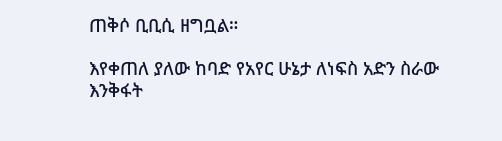ጠቅሶ ቢቢሲ ዘግቧል።

እየቀጠለ ያለው ከባድ የአየር ሁኔታ ለነፍስ አድን ስራው እንቅፋት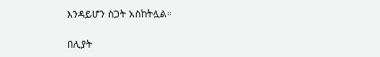እንዳይሆን ስጋት አስከትሏል።

በሊያት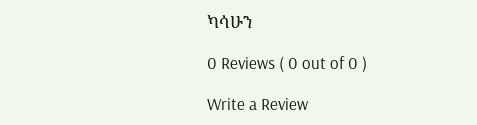ካሳሁን

0 Reviews ( 0 out of 0 )

Write a Review